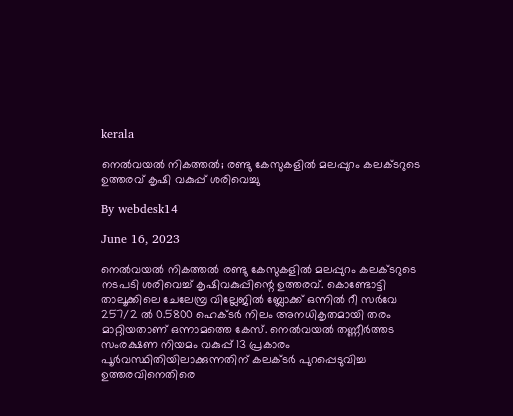kerala

നെല്‍വയല്‍ നികത്തല്‍; രണ്ടു കേസുകളില്‍ മലപ്പുറം കലക്ടറുടെ ഉത്തരവ് കൃഷി വകുപ്പ് ശരിവെച്ചു

By webdesk14

June 16, 2023

നെല്‍വയല്‍ നികത്തല്‍ രണ്ടു കേസുകളില്‍ മലപ്പുറം കലക്ടറുടെ നടപടി ശരിവെച്ച്‌ കൃഷിവകുപ്പിന്റെ ഉത്തരവ്. കൊണ്ടോട്ടി താലൂക്കിലെ ചേലേമ്പ്ര വില്ലേജില്‍ ബ്ലോക്ക് ഒന്നില്‍ റീ സര്‍വേ 257/2 ല്‍ 0.5800 ഹെക്ടര്‍ നിലം അനധികൃതമായി തരം മാറ്റിയതാണ് ഒന്നാമത്തെ കേസ്. നെല്‍വയല്‍ തണ്ണീര്‍ത്തട സംരക്ഷണ നിയമം വകുപ്പ് 13 പ്രകാരം പൂര്‍വസ്ഥിതിയിലാക്കുന്നതിന് കലക്ടര്‍ പുറപ്പെടുവിച്ച ഉത്തരവിനെതിരെ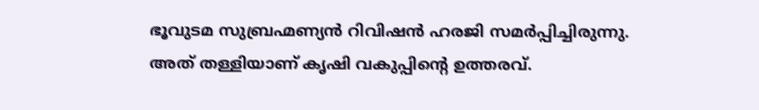ഭൂവുടമ സുബ്രഹ്മണ്യൻ റിവിഷൻ ഹരജി സമര്‍പ്പിച്ചിരുന്നു. അത് തള്ളിയാണ് കൃഷി വകുപ്പിന്റെ ഉത്തരവ്.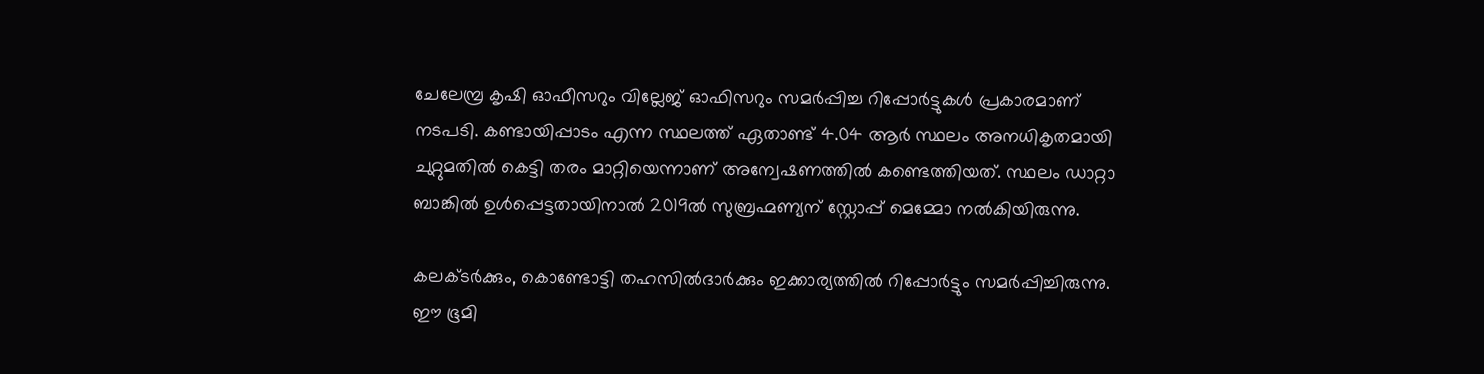ചേലേമ്പ്ര കൃഷി ഓഫീസറും വില്ലേജ് ഓഫിസറും സമര്‍പ്പിച്ച റിപ്പോര്‍ട്ടുകള്‍ പ്രകാരമാണ് നടപടി. കണ്ടായിപ്പാടം എന്ന സ്ഥലത്ത് ഏതാണ്ട് 4.04 ആര്‍ സ്ഥലം അനധികൃതമായി ചുറ്റുമതില്‍ കെട്ടി തരം മാറ്റിയെന്നാണ് അന്വേഷണത്തില്‍ കണ്ടെത്തിയത്. സ്ഥലം ഡാറ്റാ ബാങ്കില്‍ ഉള്‍പ്പെട്ടതായിനാല്‍ 2019ല്‍ സുബ്രഹ്മണ്യന് സ്റ്റോപ്പ് മെമ്മോ നല്‍കിയിരുന്നു.

കലക്ടര്‍ക്കും, കൊണ്ടോട്ടി തഹസില്‍ദാര്‍ക്കും ഇക്കാര്യത്തില്‍ റിപ്പോര്‍ട്ടും സമര്‍പ്പിച്ചിരുന്നു. ഈ ഭൂമി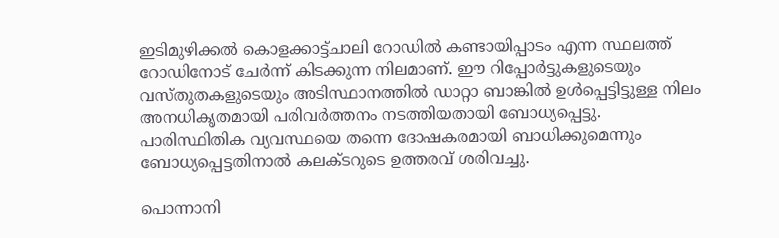ഇടിമുഴിക്കല്‍ കൊളക്കാട്ട്ചാലി റോഡില്‍ കണ്ടായിപ്പാടം എന്ന സ്ഥലത്ത് റോഡിനോട് ചേര്‍ന്ന് കിടക്കുന്ന നിലമാണ്. ഈ റിപ്പോര്‍ട്ടുകളുടെയും വസ്തുതകളുടെയും അടിസ്ഥാനത്തില്‍ ഡാറ്റാ ബാങ്കില്‍ ഉള്‍പ്പെട്ടിട്ടുള്ള നിലം അനധികൃതമായി പരിവര്‍ത്തനം നടത്തിയതായി ബോധ്യപ്പെട്ടു. പാരിസ്ഥിതിക വ്യവസ്ഥയെ തന്നെ ദോഷകരമായി ബാധിക്കുമെന്നും ബോധ്യപ്പെട്ടതിനാല്‍ കലക്ടറുടെ ഉത്തരവ് ശരിവച്ചു.

പൊന്നാനി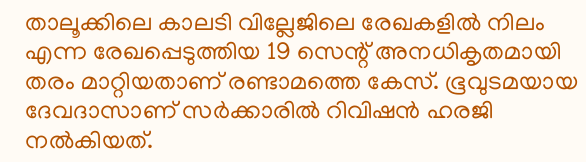താലൂക്കിലെ കാലടി വില്ലേജിലെ രേഖകളില്‍ നിലം എന്ന രേഖപ്പെടുത്തിയ 19 സെന്റ് അനധികൃതമായി തരം മാറ്റിയതാണ് രണ്ടാമത്തെ കേസ്. ഭൂവുടമയായ ദേവദാസാണ് സര്‍ക്കാരില്‍ റിവിഷൻ ഹരജി നല്‍കിയത്.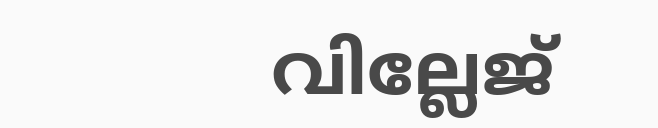വില്ലേജ്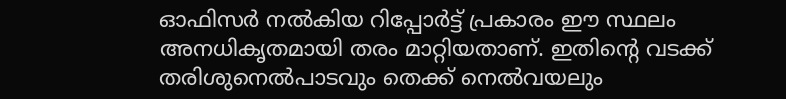ഓഫിസര്‍ നല്‍കിയ റിപ്പോര്‍ട്ട് പ്രകാരം ഈ സ്ഥലം അനധികൃതമായി തരം മാറ്റിയതാണ്. ഇതിന്റെ വടക്ക് തരിശുനെല്‍പാടവും തെക്ക് നെല്‍വയലും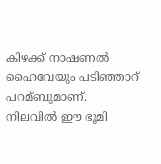കിഴക്ക് നാഷണല്‍ ഹൈവേയും പടിഞ്ഞാറ് പറമ്ബുമാണ്. നിലവില്‍ ഈ ഭൂമി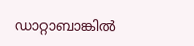ഡാറ്റാബാങ്കില്‍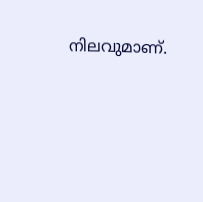നിലവുമാണ്.